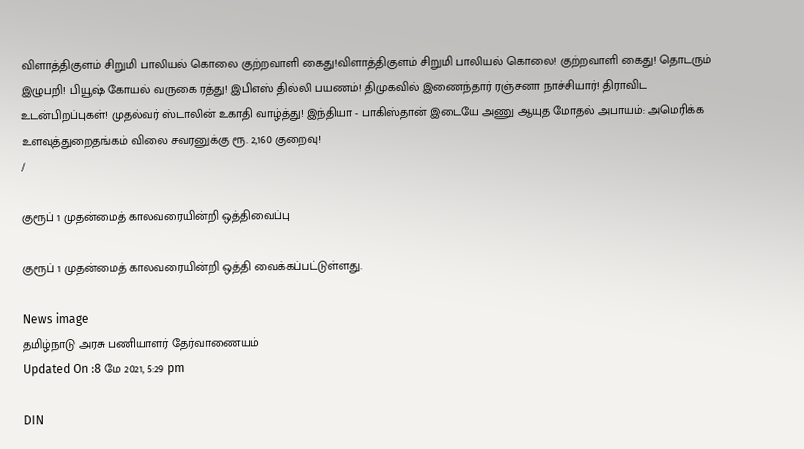விளாத்திகுளம் சிறுமி பாலியல் கொலை குற்றவாளி கைது!விளாத்திகுளம் சிறுமி பாலியல் கொலை! குற்றவாளி கைது! தொடரும் இழுபறி! பியூஷ் கோயல் வருகை ரத்து! இபிஎஸ் தில்லி பயணம்! திமுகவில் இணைந்தார் ரஞ்சனா நாச்சியார்! திராவிட உடன்பிறப்புகள்! முதல்வர் ஸ்டாலின் உகாதி வாழ்த்து! இந்தியா - பாகிஸ்தான் இடையே அணு ஆயுத மோதல் அபாயம்: அமெரிக்க உளவுத்துறைதங்கம் விலை சவரனுக்கு ரூ. 2,160 குறைவு!
/

குரூப் 1 முதன்மைத் காலவரையின்றி ஒத்திவைப்பு

குரூப் 1 முதன்மைத் காலவரையின்றி ஒத்தி வைக்கப்பட்டுள்ளது.

News image
தமிழ்நாடு அரசு பணியாளர் தேர்வாணையம்
Updated On :8 மே 2021, 5:29 pm

DIN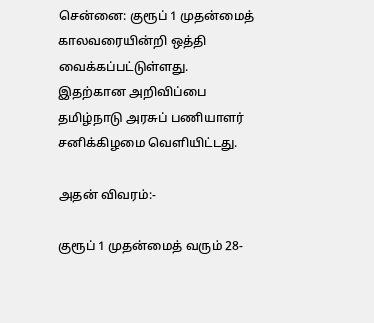சென்னை: குரூப் 1 முதன்மைத் காலவரையின்றி ஒத்தி வைக்கப்பட்டுள்ளது. இதற்கான அறிவிப்பை தமிழ்நாடு அரசுப் பணியாளர் சனிக்கிழமை வெளியிட்டது.

அதன் விவரம்:-

குரூப் 1 முதன்மைத் வரும் 28-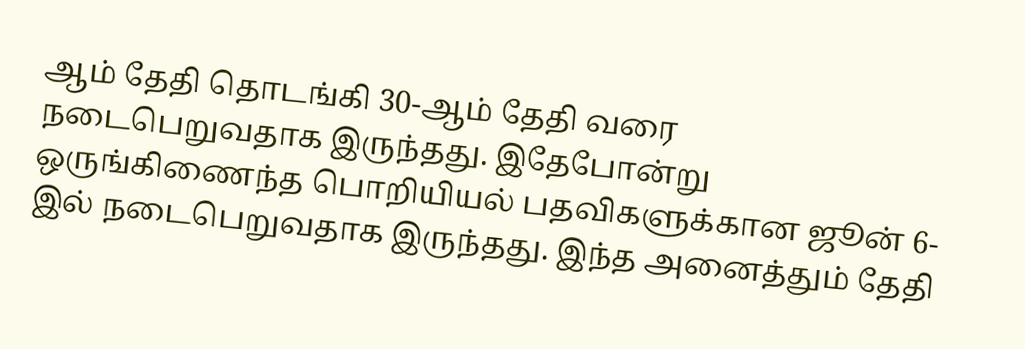ஆம் தேதி தொடங்கி 30-ஆம் தேதி வரை நடைபெறுவதாக இருந்தது. இதேபோன்று ஒருங்கிணைந்த பொறியியல் பதவிகளுக்கான ஜூன் 6-இல் நடைபெறுவதாக இருந்தது. இந்த அனைத்தும் தேதி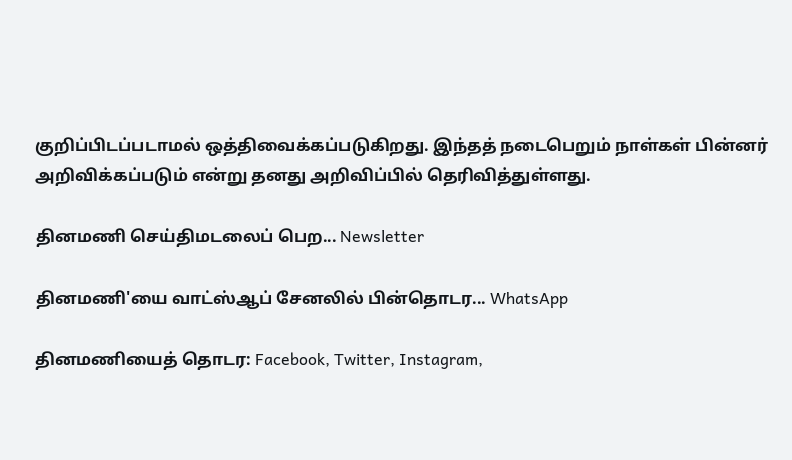குறிப்பிடப்படாமல் ஒத்திவைக்கப்படுகிறது. இந்தத் நடைபெறும் நாள்கள் பின்னர் அறிவிக்கப்படும் என்று தனது அறிவிப்பில் தெரிவித்துள்ளது.

தினமணி செய்திமடலைப் பெற... Newsletter

தினமணி'யை வாட்ஸ்ஆப் சேனலில் பின்தொடர... WhatsApp

தினமணியைத் தொடர: Facebook, Twitter, Instagram,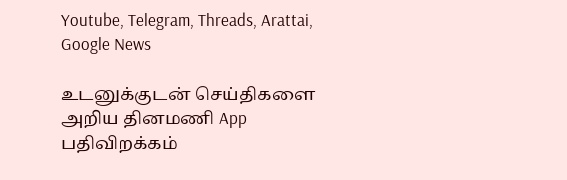Youtube, Telegram, Threads, Arattai, Google News

உடனுக்குடன் செய்திகளை அறிய தினமணி App பதிவிறக்கம்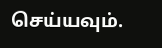செய்யவும்.